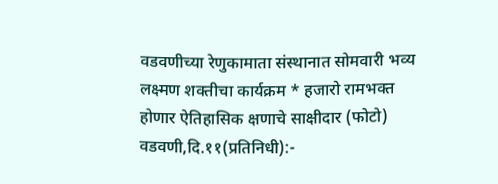वडवणीच्या रेणुकामाता संस्थानात सोमवारी भव्य लक्ष्मण शक्तीचा कार्यक्रम * हजारो रामभक्त होणार ऐतिहासिक क्षणाचे साक्षीदार (फोटो) वडवणी,दि.११(प्रतिनिधी):-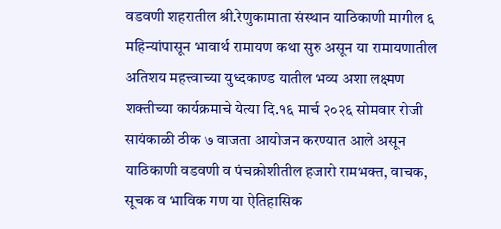वडवणी शहरातील श्री.रेणुकामाता संस्थान याठिकाणी मागील ६ महिन्यांपासून भावार्थ रामायण कथा सुरु असून या रामायणातील अतिशय महत्त्वाच्या युध्दकाण्ड यातील भव्य अशा लक्ष्मण शक्तीच्या कार्यक्रमाचे येत्या दि.१६ मार्च २०२६ सोमवार रोजी सायंकाळी ठीक ७ वाजता आयोजन करण्यात आले असून याठिकाणी वडवणी व पंचक्रोशीतील हजारो रामभक्त, वाचक, सूचक व भाविक गण या ऐतिहासिक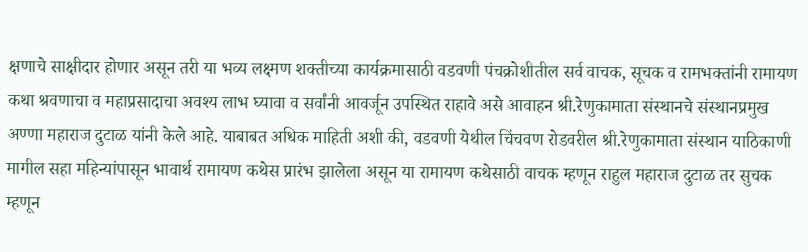क्षणाचे साक्षीदार होणार असून तरी या भव्य लक्ष्मण शक्तीच्या कार्यक्रमासाठी वडवणी पंचक्रोशीतील सर्व वाचक, सूचक व रामभक्तांनी रामायण कथा श्रवणाचा व महाप्रसादाचा अवश्य लाभ घ्यावा व सर्वांनी आवर्जून उपस्थित राहावे असे आवाहन श्री.रेणुकामाता संस्थानचे संस्थानप्रमुख अण्णा महाराज दुटाळ यांनी केले आहे. याबाबत अधिक माहिती अशी की, वडवणी येथील चिंचवण रोडवरील श्री.रेणुकामाता संस्थान याठिकाणी मागील सहा महिन्यांपासून भावार्थ रामायण कथेस प्रारंभ झालेला असून या रामायण कथेसाठी वाचक म्हणून राहुल महाराज दुटाळ तर सुचक म्हणून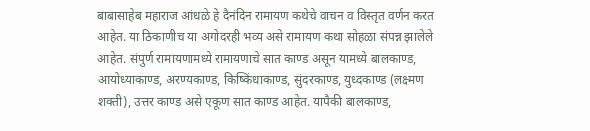बाबासाहेब महाराज आंधळे हे दैनंदिन रामायण कथेचे वाचन व विस्तृत वर्णन करत आहेत. या ठिकाणीच या अगोदरही भव्य असे रामायण कथा सोहळा संपन्न झालेले आहेत. संपुर्ण रामायणामध्ये रामायणाचे सात काण्ड असून यामध्ये बालकाण्ड, आयोध्याकाण्ड, अरण्यकाण्ड, किष्किंधाकाण्ड, सुंदरकाण्ड, युध्दकाण्ड (लक्ष्मण शक्ती), उत्तर काण्ड असे एकूण सात काण्ड आहेत. यापैकी बालकाण्ड,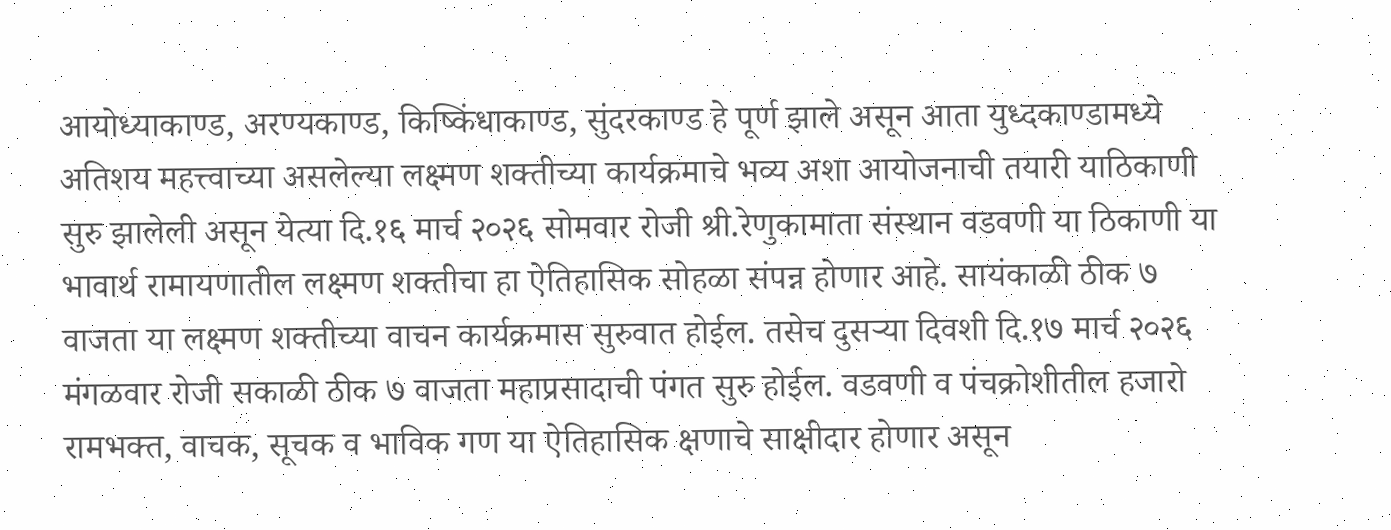आयोध्याकाण्ड, अरण्यकाण्ड, किष्किंधाकाण्ड, सुंदरकाण्ड हे पूर्ण झाले असून आता युध्दकाण्डामध्ये अतिशय महत्त्वाच्या असलेल्या लक्ष्मण शक्तीच्या कार्यक्रमाचे भव्य अशा आयोजनाची तयारी याठिकाणी सुरु झालेली असून येत्या दि.१६ मार्च २०२६ सोमवार रोजी श्री.रेणुकामाता संस्थान वडवणी या ठिकाणी या भावार्थ रामायणातील लक्ष्मण शक्तीचा हा ऐतिहासिक सोहळा संपन्न होणार आहे. सायंकाळी ठीक ७ वाजता या लक्ष्मण शक्तीच्या वाचन कार्यक्रमास सुरुवात होईल. तसेच दुसऱ्या दिवशी दि.१७ मार्च २०२६ मंगळवार रोजी सकाळी ठीक ७ वाजता महाप्रसादाची पंगत सुरु होईल. वडवणी व पंचक्रोशीतील हजारो रामभक्त, वाचक, सूचक व भाविक गण या ऐतिहासिक क्षणाचे साक्षीदार होणार असून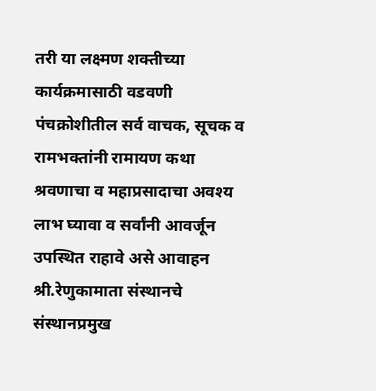तरी या लक्ष्मण शक्तीच्या कार्यक्रमासाठी वडवणी पंचक्रोशीतील सर्व वाचक, सूचक व रामभक्तांनी रामायण कथा श्रवणाचा व महाप्रसादाचा अवश्य लाभ घ्यावा व सर्वांनी आवर्जून उपस्थित राहावे असे आवाहन श्री.रेणुकामाता संस्थानचे संस्थानप्रमुख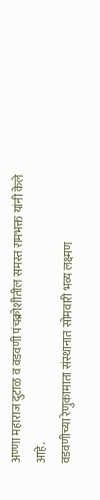अण्णा महाराज दुटाळ व वडवणी पंचक्रोशीतील समस्त रामभक्त यांनी केले आहे.
वडवणीच्या रेणुकामाता संस्थानात सोमवारी भव्य लक्ष्मण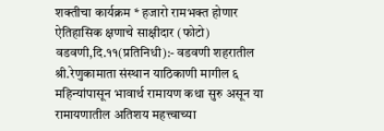शक्तीचा कार्यक्रम * हजारो रामभक्त होणार ऐतिहासिक क्षणाचे साक्षीदार (फोटो) वडवणी,दि.११(प्रतिनिधी):- वडवणी शहरातील श्री.रेणुकामाता संस्थान याठिकाणी मागील ६ महिन्यांपासून भावार्थ रामायण कथा सुरु असून या रामायणातील अतिशय महत्त्वाच्या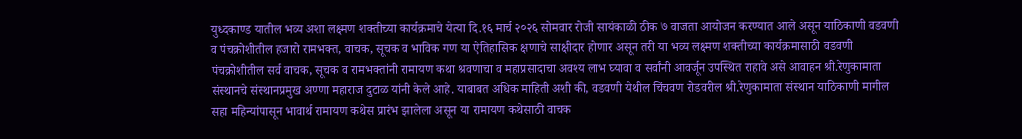युध्दकाण्ड यातील भव्य अशा लक्ष्मण शक्तीच्या कार्यक्रमाचे येत्या दि.१६ मार्च २०२६ सोमवार रोजी सायंकाळी ठीक ७ वाजता आयोजन करण्यात आले असून याठिकाणी वडवणी व पंचक्रोशीतील हजारो रामभक्त, वाचक, सूचक व भाविक गण या ऐतिहासिक क्षणाचे साक्षीदार होणार असून तरी या भव्य लक्ष्मण शक्तीच्या कार्यक्रमासाठी वडवणी पंचक्रोशीतील सर्व वाचक, सूचक व रामभक्तांनी रामायण कथा श्रवणाचा व महाप्रसादाचा अवश्य लाभ घ्यावा व सर्वांनी आवर्जून उपस्थित राहावे असे आवाहन श्री.रेणुकामाता संस्थानचे संस्थानप्रमुख अण्णा महाराज दुटाळ यांनी केले आहे. याबाबत अधिक माहिती अशी की, वडवणी येथील चिंचवण रोडवरील श्री.रेणुकामाता संस्थान याठिकाणी मागील सहा महिन्यांपासून भावार्थ रामायण कथेस प्रारंभ झालेला असून या रामायण कथेसाठी वाचक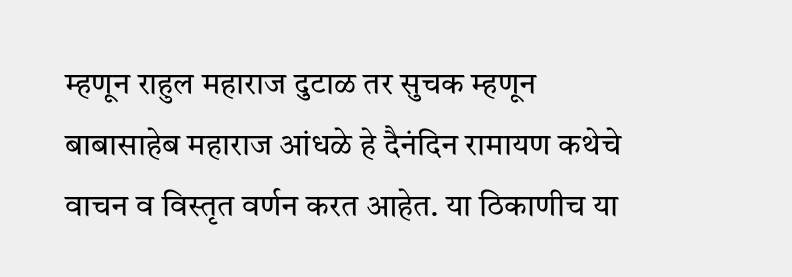म्हणून राहुल महाराज दुटाळ तर सुचक म्हणून बाबासाहेब महाराज आंधळे हे दैनंदिन रामायण कथेचे वाचन व विस्तृत वर्णन करत आहेत. या ठिकाणीच या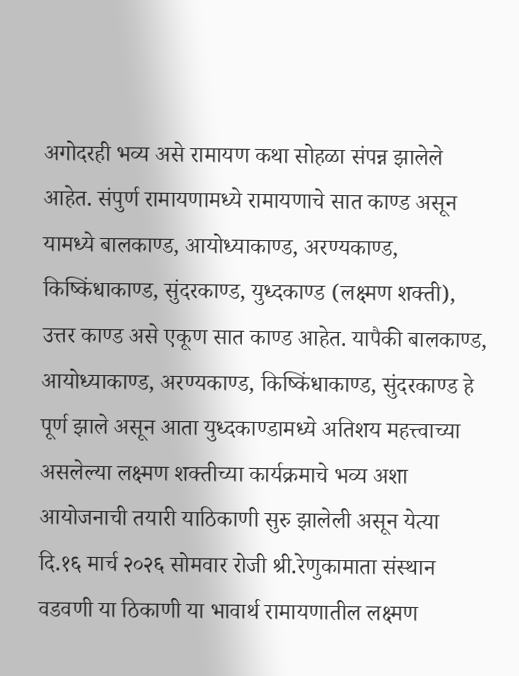अगोदरही भव्य असे रामायण कथा सोहळा संपन्न झालेले आहेत. संपुर्ण रामायणामध्ये रामायणाचे सात काण्ड असून यामध्ये बालकाण्ड, आयोध्याकाण्ड, अरण्यकाण्ड, किष्किंधाकाण्ड, सुंदरकाण्ड, युध्दकाण्ड (लक्ष्मण शक्ती), उत्तर काण्ड असे एकूण सात काण्ड आहेत. यापैकी बालकाण्ड, आयोध्याकाण्ड, अरण्यकाण्ड, किष्किंधाकाण्ड, सुंदरकाण्ड हे पूर्ण झाले असून आता युध्दकाण्डामध्ये अतिशय महत्त्वाच्या असलेल्या लक्ष्मण शक्तीच्या कार्यक्रमाचे भव्य अशा आयोजनाची तयारी याठिकाणी सुरु झालेली असून येत्या दि.१६ मार्च २०२६ सोमवार रोजी श्री.रेणुकामाता संस्थान वडवणी या ठिकाणी या भावार्थ रामायणातील लक्ष्मण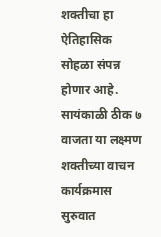शक्तीचा हा ऐतिहासिक सोहळा संपन्न होणार आहे. सायंकाळी ठीक ७ वाजता या लक्ष्मण शक्तीच्या वाचन कार्यक्रमास सुरुवात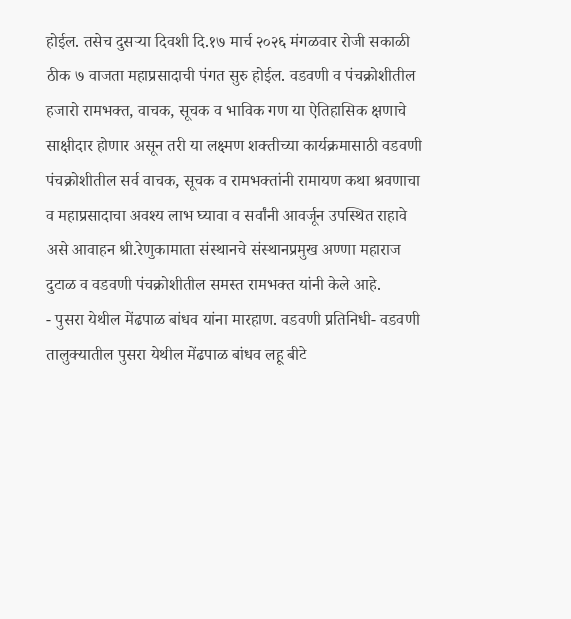होईल. तसेच दुसऱ्या दिवशी दि.१७ मार्च २०२६ मंगळवार रोजी सकाळी ठीक ७ वाजता महाप्रसादाची पंगत सुरु होईल. वडवणी व पंचक्रोशीतील हजारो रामभक्त, वाचक, सूचक व भाविक गण या ऐतिहासिक क्षणाचे साक्षीदार होणार असून तरी या लक्ष्मण शक्तीच्या कार्यक्रमासाठी वडवणी पंचक्रोशीतील सर्व वाचक, सूचक व रामभक्तांनी रामायण कथा श्रवणाचा व महाप्रसादाचा अवश्य लाभ घ्यावा व सर्वांनी आवर्जून उपस्थित राहावे असे आवाहन श्री.रेणुकामाता संस्थानचे संस्थानप्रमुख अण्णा महाराज दुटाळ व वडवणी पंचक्रोशीतील समस्त रामभक्त यांनी केले आहे.
- पुसरा येथील मेंढपाळ बांधव यांना मारहाण. वडवणी प्रतिनिधी- वडवणी तालुक्यातील पुसरा येथील मेंढपाळ बांधव लहू बीटे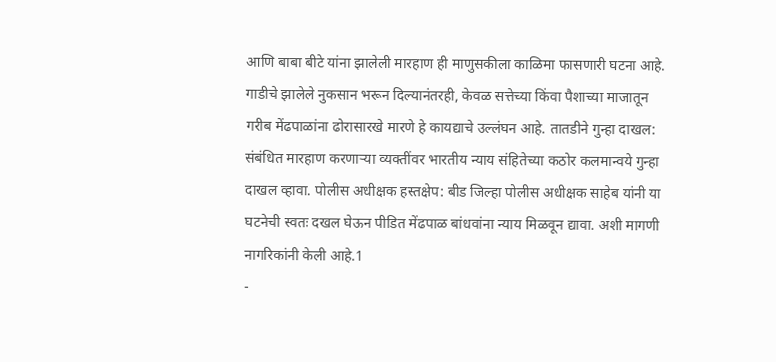आणि बाबा बीटे यांना झालेली मारहाण ही माणुसकीला काळिमा फासणारी घटना आहे. गाडीचे झालेले नुकसान भरून दिल्यानंतरही, केवळ सत्तेच्या किंवा पैशाच्या माजातून गरीब मेंढपाळांना ढोरासारखे मारणे हे कायद्याचे उल्लंघन आहे. तातडीने गुन्हा दाखल: संबंधित मारहाण करणाऱ्या व्यक्तींवर भारतीय न्याय संहितेच्या कठोर कलमान्वये गुन्हा दाखल व्हावा. पोलीस अधीक्षक हस्तक्षेप: बीड जिल्हा पोलीस अधीक्षक साहेब यांनी या घटनेची स्वतः दखल घेऊन पीडित मेंढपाळ बांधवांना न्याय मिळवून द्यावा. अशी मागणी नागरिकांनी केली आहे.1
-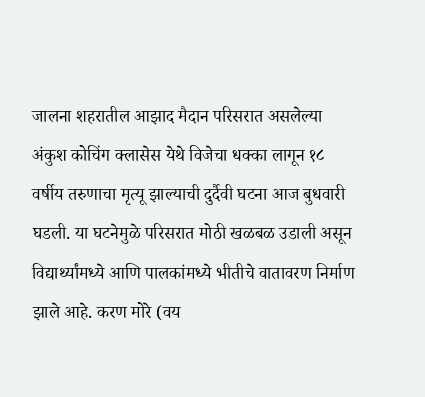जालना शहरातील आझाद मैदान परिसरात असलेल्या अंकुश कोचिंग क्लासेस येथे विजेचा धक्का लागून १८ वर्षीय तरुणाचा मृत्यू झाल्याची दुर्दैवी घटना आज बुधवारी घडली. या घटनेमुळे परिसरात मोठी खळबळ उडाली असून विद्यार्थ्यांमध्ये आणि पालकांमध्ये भीतीचे वातावरण निर्माण झाले आहे. करण मोरे (वय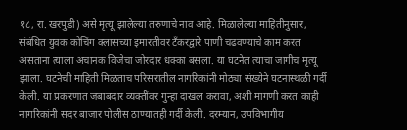१८, रा. खरपुडी) असे मृत्यू झालेल्या तरुणाचे नाव आहे. मिळालेल्या माहितीनुसार, संबंधित युवक कोचिंग क्लासच्या इमारतीवर टँकरद्वारे पाणी चढवण्याचे काम करत असताना त्याला अचानक विजेचा जोरदार धक्का बसला. या घटनेत त्याचा जागीच मृत्यू झाला. घटनेची माहिती मिळताच परिसरातील नागरिकांनी मोठ्या संख्येने घटनास्थळी गर्दी केली. या प्रकरणात जबाबदार व्यक्तींवर गुन्हा दाखल करावा, अशी मागणी करत काही नागरिकांनी सदर बाजार पोलीस ठाण्यातही गर्दी केली. दरम्यान, उपविभागीय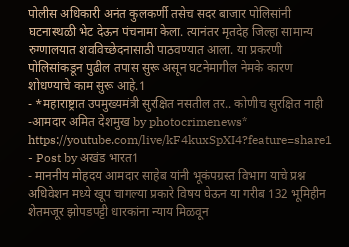पोलीस अधिकारी अनंत कुलकर्णी तसेच सदर बाजार पोलिसांनी घटनास्थळी भेट देऊन पंचनामा केला. त्यानंतर मृतदेह जिल्हा सामान्य रुग्णालयात शवविच्छेदनासाठी पाठवण्यात आला. या प्रकरणी पोलिसांकडून पुढील तपास सुरू असून घटनेमागील नेमके कारण शोधण्याचे काम सुरू आहे.1
- *महाराष्ट्रात उपमुख्यमंत्री सुरक्षित नसतील तर.. कोणीच सुरक्षित नाही -आमदार अमित देशमुख by photocrimenews* https://youtube.com/live/kF4kuxSpXI4?feature=share1
- Post by अखंड भारत1
- माननीय मोहदय आमदार साहेब यांनी भूकंपग्रस्त विभाग याचे प्रश्न अधिवेशन मध्ये खूप चागल्या प्रकारे विषय घेऊन या गरीब 132 भूमिहीन शेतमजूर झोपडपट्टी धारकांना न्याय मिळवून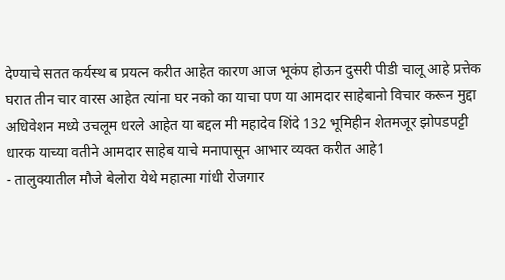देण्याचे सतत कर्यस्थ ब प्रयत्न करीत आहेत कारण आज भूकंप होऊन दुसरी पीडी चालू आहे प्रत्तेक घरात तीन चार वारस आहेत त्यांना घर नको का याचा पण या आमदार साहेबानो विचार करून मुद्दा अधिवेशन मध्ये उचलूम धरले आहेत या बद्दल मी महादेव शिंदे 132 भूमिहीन शेतमजूर झोपडपट्टी धारक याच्या वतीने आमदार साहेब याचे मनापासून आभार व्यक्त करीत आहे1
- तालुक्यातील मौजे बेलोरा येथे महात्मा गांधी रोजगार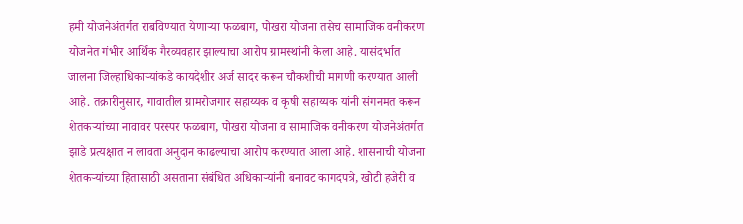हमी योजनेअंतर्गत राबविण्यात येणाऱ्या फळबाग, पोखरा योजना तसेच सामाजिक वनीकरण योजनेत गंभीर आर्थिक गैरव्यवहार झाल्याचा आरोप ग्रामस्थांनी केला आहे. यासंदर्भात जालना जिल्हाधिकाऱ्यांकडे कायदेशीर अर्ज सादर करून चौकशीची मागणी करण्यात आली आहे. तक्रारीनुसार, गावातील ग्रामरोजगार सहाय्यक व कृषी सहाय्यक यांनी संगनमत करून शेतकऱ्यांच्या नावावर परस्पर फळबाग, पोखरा योजना व सामाजिक वनीकरण योजनेअंतर्गत झाडे प्रत्यक्षात न लावता अनुदान काढल्याचा आरोप करण्यात आला आहे. शासनाची योजना शेतकऱ्यांच्या हितासाठी असताना संबंधित अधिकाऱ्यांनी बनावट कागदपत्रे, खोटी हजेरी व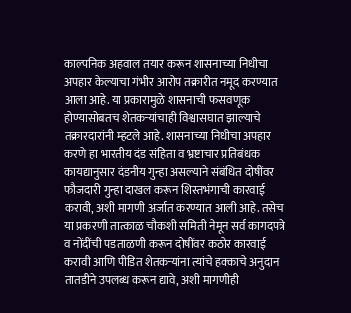काल्पनिक अहवाल तयार करून शासनाच्या निधीचा अपहार केल्याचा गंभीर आरोप तक्रारीत नमूद करण्यात आला आहे. या प्रकारामुळे शासनाची फसवणूक होण्यासोबतच शेतकऱ्यांचाही विश्वासघात झाल्याचे तक्रारदारांनी म्हटले आहे. शासनाच्या निधीचा अपहार करणे हा भारतीय दंड संहिता व भ्रष्टाचार प्रतिबंधक कायद्यानुसार दंडनीय गुन्हा असल्याने संबंधित दोषींवर फौजदारी गुन्हा दाखल करून शिस्तभंगाची कारवाई करावी, अशी मागणी अर्जात करण्यात आली आहे. तसेच या प्रकरणी तात्काळ चौकशी समिती नेमून सर्व कागदपत्रे व नोंदींची पडताळणी करून दोषींवर कठोर कारवाई करावी आणि पीडित शेतकऱ्यांना त्यांचे हक्काचे अनुदान तातडीने उपलब्ध करून द्यावे, अशी मागणीही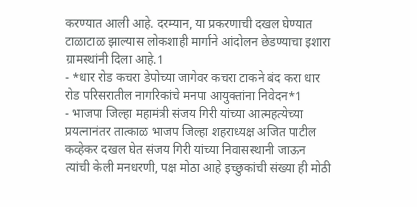करण्यात आली आहे. दरम्यान, या प्रकरणाची दखल घेण्यात टाळाटाळ झाल्यास लोकशाही मार्गाने आंदोलन छेडण्याचा इशारा ग्रामस्थांनी दिला आहे.1
- *धार रोड कचरा डेपोच्या जागेवर कचरा टाकने बंद करा धार रोड परिसरातील नागरिकांचे मनपा आयुक्तांना निवेदन*1
- भाजपा जिल्हा महामंत्री संजय गिरी यांच्या आत्महत्येच्या प्रयत्नानंतर तात्काळ भाजप जिल्हा शहराध्यक्ष अजित पाटील कव्हेकर दखल घेत संजय गिरी यांच्या निवासस्थानी जाऊन त्यांची केली मनधरणी, पक्ष मोठा आहे इच्छुकांची संख्या ही मोठी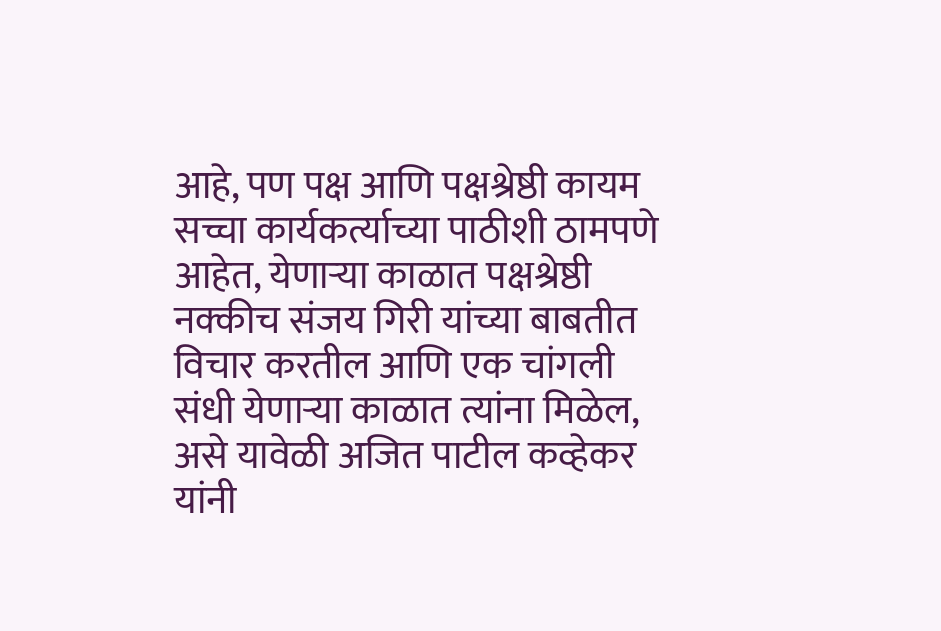आहे, पण पक्ष आणि पक्षश्रेष्ठी कायम सच्चा कार्यकर्त्याच्या पाठीशी ठामपणे आहेत, येणाऱ्या काळात पक्षश्रेष्ठी नक्कीच संजय गिरी यांच्या बाबतीत विचार करतील आणि एक चांगली संधी येणाऱ्या काळात त्यांना मिळेल, असे यावेळी अजित पाटील कव्हेकर यांनी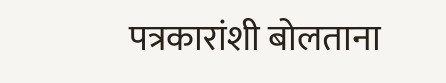पत्रकारांशी बोलताना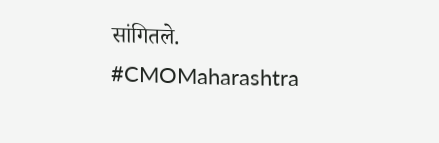सांगितले. #CMOMaharashtra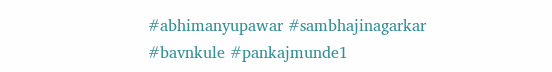#abhimanyupawar #sambhajinagarkar #bavnkule #pankajmunde1